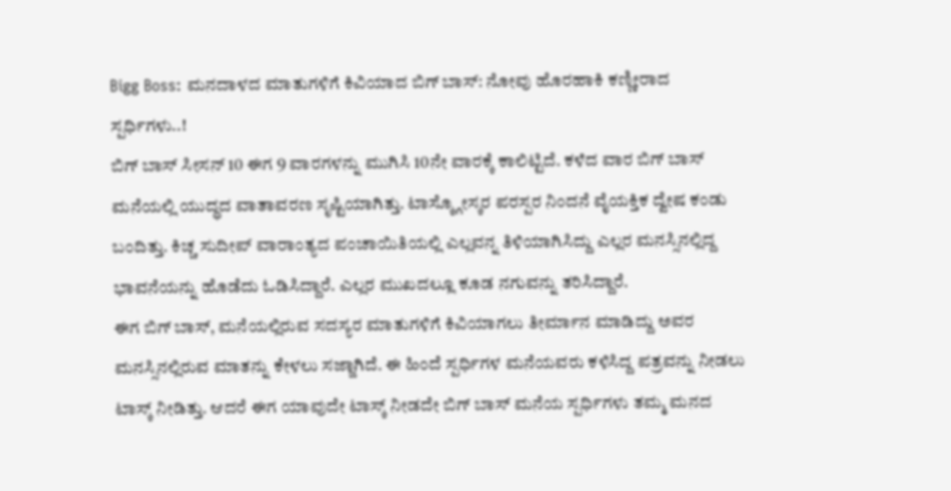Bigg Boss: ಮನದಾಳದ ಮಾತುಗಳಿಗೆ ಕಿವಿಯಾದ ಬಿಗ್ ಬಾಸ್: ನೋವು ಹೊರಹಾಕಿ ಕಣ್ಣೀರಾದ ಸ್ಪರ್ಧಿಗಳು..!
ಬಿಗ್ ಬಾಸ್ ಸೀಸನ್ 10 ಈಗ 9 ವಾರಗಳನ್ನು ಮುಗಿಸಿ 10ನೇ ವಾರಕ್ಕೆ ಕಾಲಿಟ್ಟಿದೆ. ಕಳೆದ ವಾರ ಬಿಗ್ ಬಾಸ್ ಮನೆಯಲ್ಲಿ ಯುದ್ಧದ ವಾತಾವರಣ ಸೃಷ್ಟಿಯಾಗಿತ್ತು. ಟಾಸ್ಕ್ಗೋಸ್ಕರ ಪರಸ್ಪರ ನಿಂದನೆ ವೈಯಕ್ತಿಕ ದ್ವೇಷ ಕಂಡು ಬಂದಿತ್ತು. ಕಿಚ್ಚ ಸುದೀಪ್ ವಾರಾಂತ್ಯದ ಪಂಚಾಯಿತಿಯಲ್ಲಿ ಎಲ್ಲವನ್ನ ತಿಳಿಯಾಗಿಸಿದ್ದು ಎಲ್ಲರ ಮನಸ್ಸಿನಲ್ಲಿದ್ದ ಭಾವನೆಯನ್ನು ಹೊಡೆದು ಓಡಿಸಿದ್ದಾರೆ. ಎಲ್ಲರ ಮುಖದಲ್ಲೂ ಕೂಡ ನಗುವನ್ನು ತರಿಸಿದ್ದಾರೆ.
ಈಗ ಬಿಗ್ ಬಾಸ್, ಮನೆಯಲ್ಲಿರುವ ಸದಸ್ಯರ ಮಾತುಗಳಿಗೆ ಕಿವಿಯಾಗಲು ತೀರ್ಮಾನ ಮಾಡಿದ್ದು ಅವರ ಮನಸ್ಸಿನಲ್ಲಿರುವ ಮಾತನ್ನು ಕೇಳಲು ಸಜ್ಜಾಗಿದೆ. ಈ ಹಿಂದೆ ಸ್ಪರ್ಧಿಗಳ ಮನೆಯವರು ಕಳಿಸಿದ್ದ ಪತ್ರವನ್ನು ನೀಡಲು ಟಾಸ್ಕ್ ನೀಡಿತ್ತು. ಆದರೆ ಈಗ ಯಾವುದೇ ಟಾಸ್ಕ್ ನೀಡದೇ ಬಿಗ್ ಬಾಸ್ ಮನೆಯ ಸ್ಪರ್ಧಿಗಳು ತಮ್ಮ ಮನದ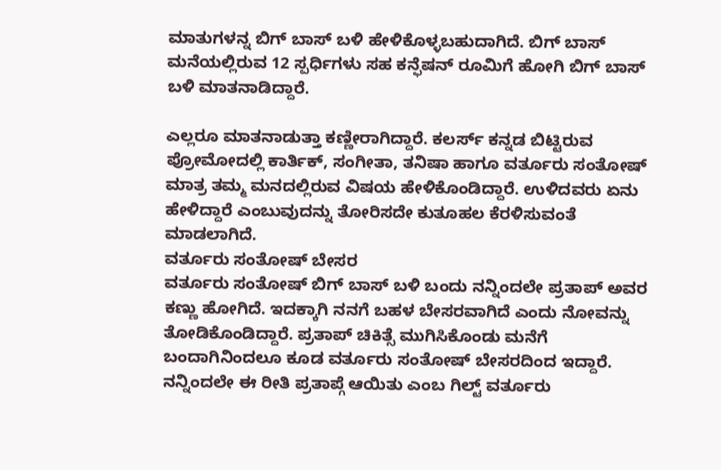ಮಾತುಗಳನ್ನ ಬಿಗ್ ಬಾಸ್ ಬಳಿ ಹೇಳಿಕೊಳ್ಳಬಹುದಾಗಿದೆ. ಬಿಗ್ ಬಾಸ್ ಮನೆಯಲ್ಲಿರುವ 12 ಸ್ಪರ್ಧಿಗಳು ಸಹ ಕನ್ಫೆಷನ್ ರೂಮಿಗೆ ಹೋಗಿ ಬಿಗ್ ಬಾಸ್ ಬಳಿ ಮಾತನಾಡಿದ್ದಾರೆ.

ಎಲ್ಲರೂ ಮಾತನಾಡುತ್ತಾ ಕಣ್ಣೀರಾಗಿದ್ದಾರೆ. ಕಲರ್ಸ್ ಕನ್ನಡ ಬಿಟ್ಟಿರುವ ಪ್ರೋಮೋದಲ್ಲಿ ಕಾರ್ತಿಕ್, ಸಂಗೀತಾ, ತನಿಷಾ ಹಾಗೂ ವರ್ತೂರು ಸಂತೋಷ್ ಮಾತ್ರ ತಮ್ಮ ಮನದಲ್ಲಿರುವ ವಿಷಯ ಹೇಳಿಕೊಂಡಿದ್ದಾರೆ. ಉಳಿದವರು ಏನು ಹೇಳಿದ್ದಾರೆ ಎಂಬುವುದನ್ನು ತೋರಿಸದೇ ಕುತೂಹಲ ಕೆರಳಿಸುವಂತೆ ಮಾಡಲಾಗಿದೆ.
ವರ್ತೂರು ಸಂತೋಷ್ ಬೇಸರ
ವರ್ತೂರು ಸಂತೋಷ್ ಬಿಗ್ ಬಾಸ್ ಬಳಿ ಬಂದು ನನ್ನಿಂದಲೇ ಪ್ರತಾಪ್ ಅವರ ಕಣ್ಣು ಹೋಗಿದೆ. ಇದಕ್ಕಾಗಿ ನನಗೆ ಬಹಳ ಬೇಸರವಾಗಿದೆ ಎಂದು ನೋವನ್ನು ತೋಡಿಕೊಂಡಿದ್ದಾರೆ. ಪ್ರತಾಪ್ ಚಿಕಿತ್ಸೆ ಮುಗಿಸಿಕೊಂಡು ಮನೆಗೆ ಬಂದಾಗಿನಿಂದಲೂ ಕೂಡ ವರ್ತೂರು ಸಂತೋಷ್ ಬೇಸರದಿಂದ ಇದ್ದಾರೆ. ನನ್ನಿಂದಲೇ ಈ ರೀತಿ ಪ್ರತಾಪ್ಗೆ ಆಯಿತು ಎಂಬ ಗಿಲ್ಟ್ ವರ್ತೂರು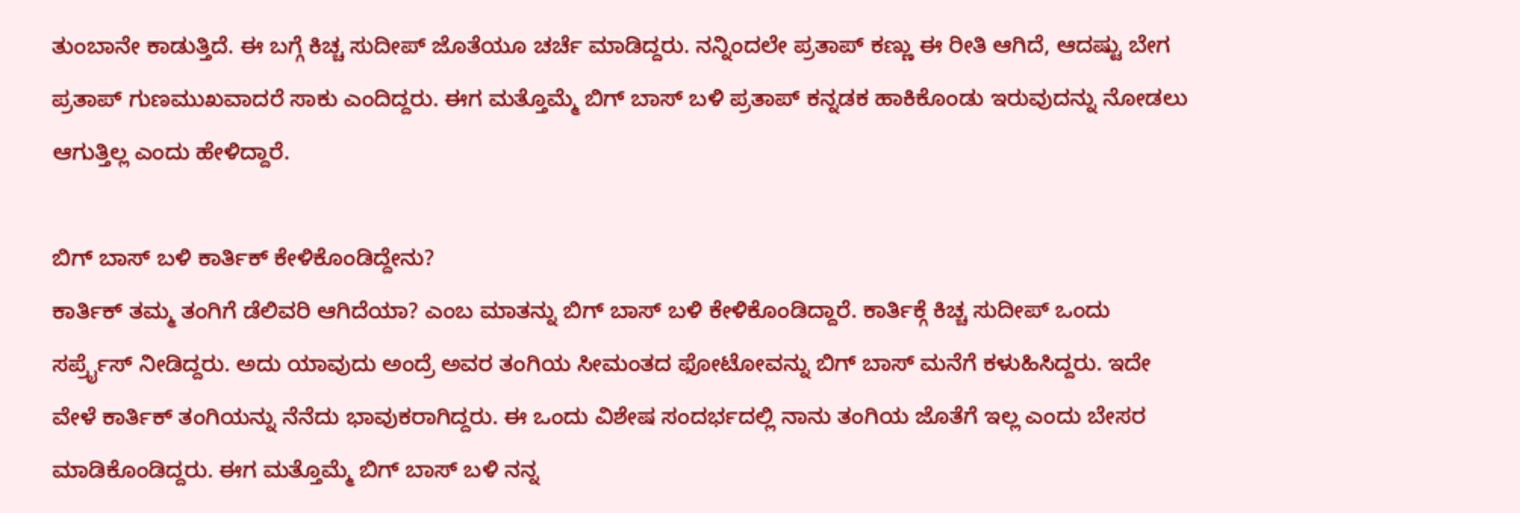ತುಂಬಾನೇ ಕಾಡುತ್ತಿದೆ. ಈ ಬಗ್ಗೆ ಕಿಚ್ಚ ಸುದೀಪ್ ಜೊತೆಯೂ ಚರ್ಚೆ ಮಾಡಿದ್ದರು. ನನ್ನಿಂದಲೇ ಪ್ರತಾಪ್ ಕಣ್ಣು ಈ ರೀತಿ ಆಗಿದೆ, ಆದಷ್ಟು ಬೇಗ ಪ್ರತಾಪ್ ಗುಣಮುಖವಾದರೆ ಸಾಕು ಎಂದಿದ್ದರು. ಈಗ ಮತ್ತೊಮ್ಮೆ ಬಿಗ್ ಬಾಸ್ ಬಳಿ ಪ್ರತಾಪ್ ಕನ್ನಡಕ ಹಾಕಿಕೊಂಡು ಇರುವುದನ್ನು ನೋಡಲು ಆಗುತ್ತಿಲ್ಲ ಎಂದು ಹೇಳಿದ್ದಾರೆ.

ಬಿಗ್ ಬಾಸ್ ಬಳಿ ಕಾರ್ತಿಕ್ ಕೇಳಿಕೊಂಡಿದ್ದೇನು?
ಕಾರ್ತಿಕ್ ತಮ್ಮ ತಂಗಿಗೆ ಡೆಲಿವರಿ ಆಗಿದೆಯಾ? ಎಂಬ ಮಾತನ್ನು ಬಿಗ್ ಬಾಸ್ ಬಳಿ ಕೇಳಿಕೊಂಡಿದ್ದಾರೆ. ಕಾರ್ತಿಕ್ಗೆ ಕಿಚ್ಚ ಸುದೀಪ್ ಒಂದು ಸರ್ಪ್ರೈಸ್ ನೀಡಿದ್ದರು. ಅದು ಯಾವುದು ಅಂದ್ರೆ ಅವರ ತಂಗಿಯ ಸೀಮಂತದ ಫೋಟೋವನ್ನು ಬಿಗ್ ಬಾಸ್ ಮನೆಗೆ ಕಳುಹಿಸಿದ್ದರು. ಇದೇ ವೇಳೆ ಕಾರ್ತಿಕ್ ತಂಗಿಯನ್ನು ನೆನೆದು ಭಾವುಕರಾಗಿದ್ದರು. ಈ ಒಂದು ವಿಶೇಷ ಸಂದರ್ಭದಲ್ಲಿ ನಾನು ತಂಗಿಯ ಜೊತೆಗೆ ಇಲ್ಲ ಎಂದು ಬೇಸರ ಮಾಡಿಕೊಂಡಿದ್ದರು. ಈಗ ಮತ್ತೊಮ್ಮೆ ಬಿಗ್ ಬಾಸ್ ಬಳಿ ನನ್ನ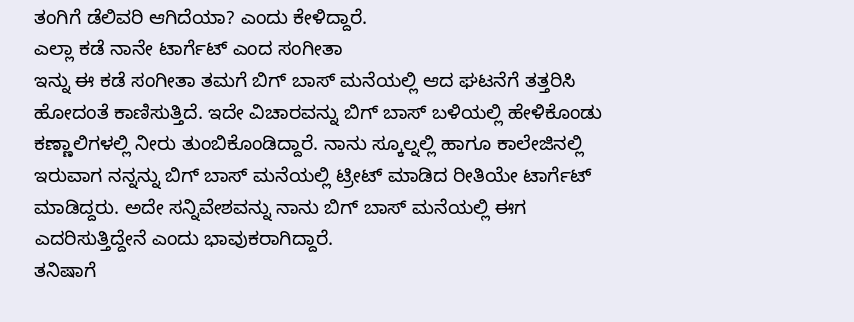ತಂಗಿಗೆ ಡೆಲಿವರಿ ಆಗಿದೆಯಾ? ಎಂದು ಕೇಳಿದ್ದಾರೆ.
ಎಲ್ಲಾ ಕಡೆ ನಾನೇ ಟಾರ್ಗೆಟ್ ಎಂದ ಸಂಗೀತಾ
ಇನ್ನು ಈ ಕಡೆ ಸಂಗೀತಾ ತಮಗೆ ಬಿಗ್ ಬಾಸ್ ಮನೆಯಲ್ಲಿ ಆದ ಘಟನೆಗೆ ತತ್ತರಿಸಿ ಹೋದಂತೆ ಕಾಣಿಸುತ್ತಿದೆ. ಇದೇ ವಿಚಾರವನ್ನು ಬಿಗ್ ಬಾಸ್ ಬಳಿಯಲ್ಲಿ ಹೇಳಿಕೊಂಡು ಕಣ್ಣಾಲಿಗಳಲ್ಲಿ ನೀರು ತುಂಬಿಕೊಂಡಿದ್ದಾರೆ. ನಾನು ಸ್ಕೂಲ್ನಲ್ಲಿ ಹಾಗೂ ಕಾಲೇಜಿನಲ್ಲಿ ಇರುವಾಗ ನನ್ನನ್ನು ಬಿಗ್ ಬಾಸ್ ಮನೆಯಲ್ಲಿ ಟ್ರೀಟ್ ಮಾಡಿದ ರೀತಿಯೇ ಟಾರ್ಗೆಟ್ ಮಾಡಿದ್ದರು. ಅದೇ ಸನ್ನಿವೇಶವನ್ನು ನಾನು ಬಿಗ್ ಬಾಸ್ ಮನೆಯಲ್ಲಿ ಈಗ ಎದರಿಸುತ್ತಿದ್ದೇನೆ ಎಂದು ಭಾವುಕರಾಗಿದ್ದಾರೆ.
ತನಿಷಾಗೆ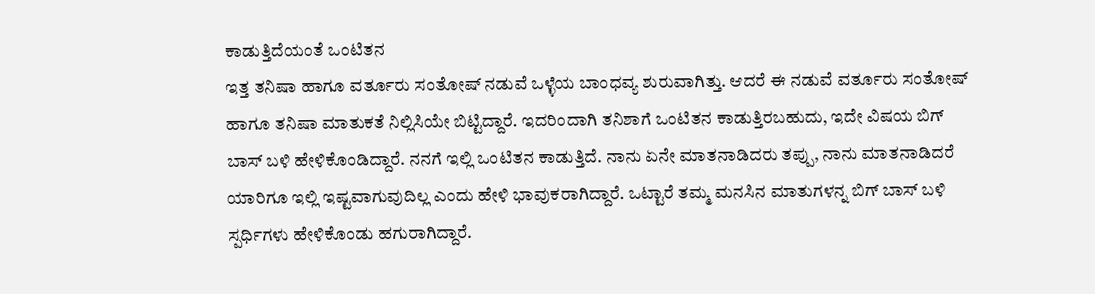ಕಾಡುತ್ತಿದೆಯಂತೆ ಒಂಟಿತನ
ಇತ್ತ ತನಿಷಾ ಹಾಗೂ ವರ್ತೂರು ಸಂತೋಷ್ ನಡುವೆ ಒಳ್ಳೆಯ ಬಾಂಧವ್ಯ ಶುರುವಾಗಿತ್ತು. ಆದರೆ ಈ ನಡುವೆ ವರ್ತೂರು ಸಂತೋಷ್ ಹಾಗೂ ತನಿಷಾ ಮಾತುಕತೆ ನಿಲ್ಲಿಸಿಯೇ ಬಿಟ್ಟಿದ್ದಾರೆ. ಇದರಿಂದಾಗಿ ತನಿಶಾಗೆ ಒಂಟಿತನ ಕಾಡುತ್ತಿರಬಹುದು, ಇದೇ ವಿಷಯ ಬಿಗ್ ಬಾಸ್ ಬಳಿ ಹೇಳಿಕೊಂಡಿದ್ದಾರೆ. ನನಗೆ ಇಲ್ಲಿ ಒಂಟಿತನ ಕಾಡುತ್ತಿದೆ. ನಾನು ಏನೇ ಮಾತನಾಡಿದರು ತಪ್ಪು, ನಾನು ಮಾತನಾಡಿದರೆ ಯಾರಿಗೂ ಇಲ್ಲಿ ಇಷ್ಟವಾಗುವುದಿಲ್ಲ ಎಂದು ಹೇಳಿ ಭಾವುಕರಾಗಿದ್ದಾರೆ. ಒಟ್ಟಾರೆ ತಮ್ಮ ಮನಸಿನ ಮಾತುಗಳನ್ನ ಬಿಗ್ ಬಾಸ್ ಬಳಿ ಸ್ಪರ್ಧಿಗಳು ಹೇಳಿಕೊಂಡು ಹಗುರಾಗಿದ್ದಾರೆ.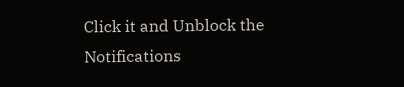Click it and Unblock the Notifications